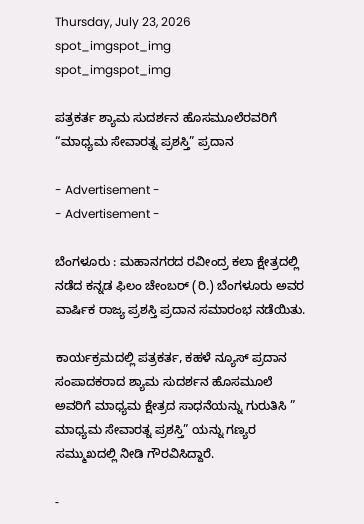Thursday, July 23, 2026
spot_imgspot_img
spot_imgspot_img

ಪತ್ರಕರ್ತ ಶ್ಯಾಮ ಸುದರ್ಶನ ಹೊಸಮೂಲೆರವರಿಗೆ “ಮಾಧ್ಯಮ ಸೇವಾರತ್ನ ಪ್ರಶಸ್ತಿ” ಪ್ರದಾನ

- Advertisement -
- Advertisement -

ಬೆಂಗಳೂರು : ಮಹಾನಗರದ ರವೀಂದ್ರ ಕಲಾ ಕ್ಷೇತ್ರದಲ್ಲಿ ನಡೆದ ಕನ್ನಡ ಫಿಲಂ ಚೇಂಬರ್ (ರಿ.) ಬೆಂಗಳೂರು ಅವರ ವಾರ್ಷಿಕ ರಾಜ್ಯ ಪ್ರಶಸ್ತಿ ಪ್ರದಾನ ಸಮಾರಂಭ ನಡೆಯಿತು.

ಕಾರ್ಯಕ್ರಮದಲ್ಲಿ ಪತ್ರಕರ್ತ, ಕಹಳೆ ನ್ಯೂಸ್ ಪ್ರದಾನ ಸಂಪಾದಕರಾದ ಶ್ಯಾಮ ಸುದರ್ಶನ ಹೊಸಮೂಲೆ ಅವರಿಗೆ ಮಾಧ್ಯಮ ಕ್ಷೇತ್ರದ ಸಾಧನೆಯನ್ನು ಗುರುತಿಸಿ ” ಮಾಧ್ಯಮ ಸೇವಾರತ್ನ ಪ್ರಶಸ್ತಿ” ಯನ್ನು ಗಣ್ಯರ ಸಮ್ಮುಖದಲ್ಲಿ ನೀಡಿ ಗೌರವಿಸಿದ್ದಾರೆ.

-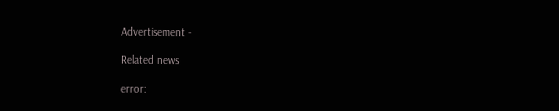Advertisement -

Related news

error: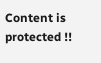Content is protected !!